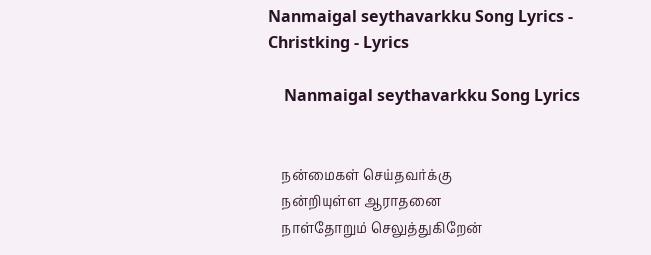Nanmaigal seythavarkku Song Lyrics - Christking - Lyrics

    Nanmaigal seythavarkku Song Lyrics


    நன்மைகள் செய்தவர்க்கு
    நன்றியுள்ள ஆராதனை
    நாள்தோறும் செலுத்துகிறேன்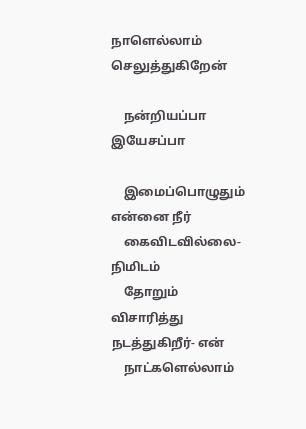நாளெல்லாம் செலுத்துகிறேன்

    நன்றியப்பா இயேசப்பா

    இமைப்பொழுதும் என்னை நீர்
    கைவிடவில்லை- நிமிடம்
    தோறும் விசாரித்து நடத்துகிறீர்- என்
    நாட்களெல்லாம்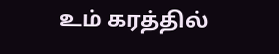உம் கரத்தில்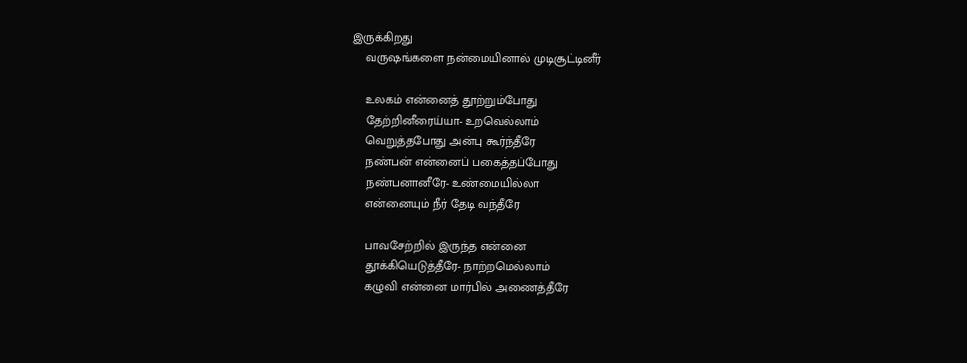இருக்கிறது
    வருஷங்களை நன்மையினால் முடிசூட்டினீர்

    உலகம் என்னைத் தூற்றும்போது
    தேற்றினீரைய்யா- உறவெல்லாம்
    வெறுத்தபோது அன்பு கூர்ந்தீரே
    நண்பன் என்னைப் பகைத்தப்போது
    நண்பனானீரே- உண்மையில்லா
    என்னையும் நீர் தேடி வந்தீரே

    பாவசேற்றில் இருந்த என்னை
    தூக்கியெடுத்தீரே- நாற்றமெல்லாம்
    கழுவி என்னை மார்பில் அணைத்தீரே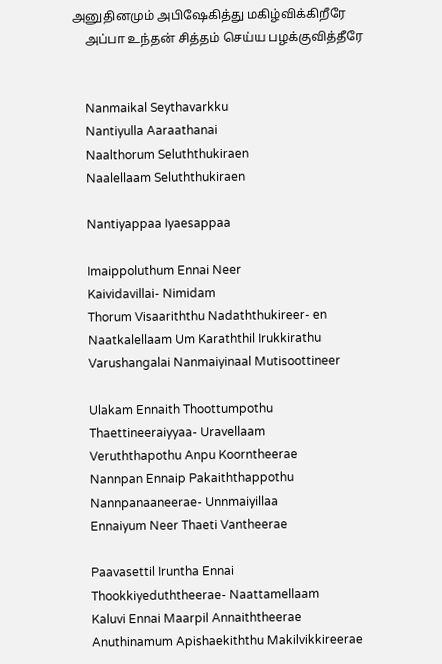அனுதினமும் அபிஷேகித்து மகிழ்விக்கிறீரே
    அப்பா உந்தன் சித்தம் செய்ய பழக்குவித்தீரே


    Nanmaikal Seythavarkku
    Nantiyulla Aaraathanai
    Naalthorum Seluththukiraen
    Naalellaam Seluththukiraen

    Nantiyappaa Iyaesappaa

    Imaippoluthum Ennai Neer
    Kaividavillai- Nimidam
    Thorum Visaariththu Nadaththukireer- en
    Naatkalellaam Um Karaththil Irukkirathu
    Varushangalai Nanmaiyinaal Mutisoottineer

    Ulakam Ennaith Thoottumpothu
    Thaettineeraiyyaa- Uravellaam
    Veruththapothu Anpu Koorntheerae
    Nannpan Ennaip Pakaiththappothu
    Nannpanaaneerae- Unnmaiyillaa
    Ennaiyum Neer Thaeti Vantheerae

    Paavasettil Iruntha Ennai
    Thookkiyeduththeerae- Naattamellaam
    Kaluvi Ennai Maarpil Annaiththeerae
    Anuthinamum Apishaekiththu Makilvikkireerae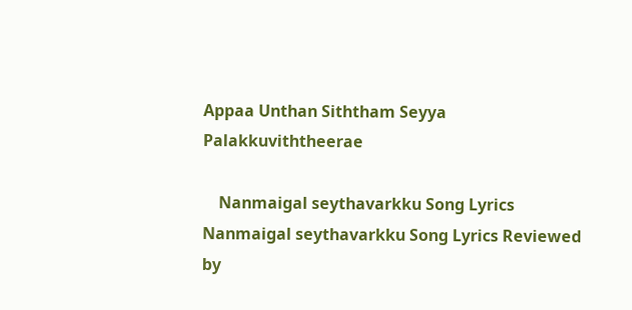Appaa Unthan Siththam Seyya Palakkuviththeerae

    Nanmaigal seythavarkku Song Lyrics Nanmaigal seythavarkku Song Lyrics Reviewed by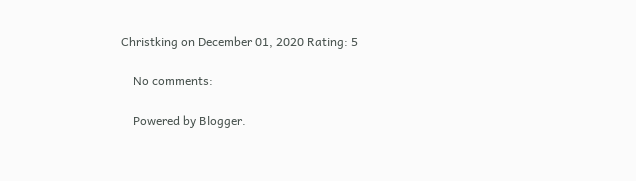Christking on December 01, 2020 Rating: 5

    No comments:

    Powered by Blogger.